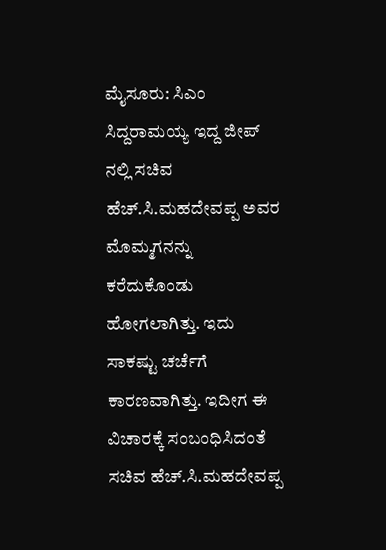ಮೈಸೂರು: ಸಿಎಂ ಸಿದ್ದರಾಮಯ್ಯ ಇದ್ದ ಜೀಪ್ ನಲ್ಲಿ ಸಚಿವ ಹೆಚ್.ಸಿ.ಮಹದೇವಪ್ಪ ಅವರ ಮೊಮ್ಮಗನನ್ನು ಕರೆದುಕೊಂಡು ಹೋಗಲಾಗಿತ್ತು. ಇದು ಸಾಕಷ್ಟು ಚರ್ಚೆಗೆ ಕಾರಣವಾಗಿತ್ತು. ಇದೀಗ ಈ ವಿಚಾರಕ್ಕೆ ಸಂಬಂಧಿಸಿದಂತೆ ಸಚಿವ ಹೆಚ್.ಸಿ.ಮಹದೇವಪ್ಪ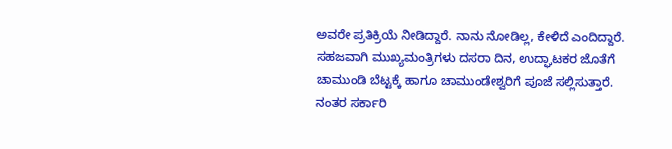ಅವರೇ ಪ್ರತಿಕ್ರಿಯೆ ನೀಡಿದ್ದಾರೆ. ನಾನು ನೋಡಿಲ್ಲ, ಕೇಳಿದೆ ಎಂದಿದ್ದಾರೆ.
ಸಹಜವಾಗಿ ಮುಖ್ಯಮಂತ್ರಿಗಳು ದಸರಾ ದಿನ, ಉದ್ಘಾಟಕರ ಜೊತೆಗೆ ಚಾಮುಂಡಿ ಬೆಟ್ಟಕ್ಕೆ ಹಾಗೂ ಚಾಮುಂಡೇಶ್ವರಿಗೆ ಪೂಜೆ ಸಲ್ಲಿಸುತ್ತಾರೆ. ನಂತರ ಸರ್ಕಾರಿ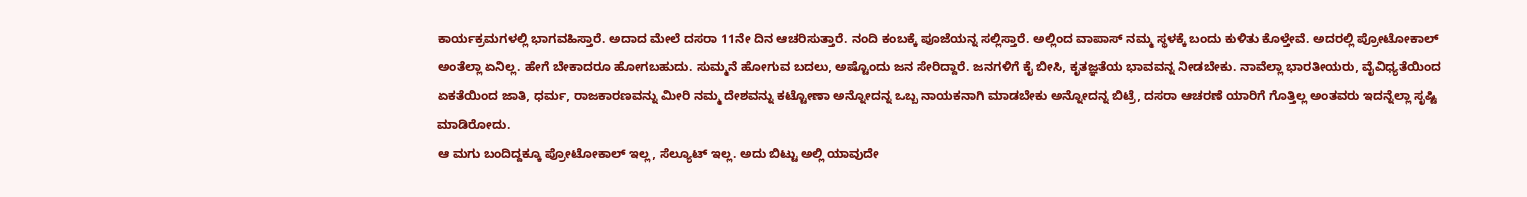ಕಾರ್ಯಕ್ರಮಗಳಲ್ಲಿ ಭಾಗವಹಿಸ್ತಾರೆ. ಅದಾದ ಮೇಲೆ ದಸರಾ 11ನೇ ದಿನ ಆಚರಿಸುತ್ತಾರೆ. ನಂದಿ ಕಂಬಕ್ಕೆ ಪೂಜೆಯನ್ನ ಸಲ್ಲಿಸ್ತಾರೆ. ಅಲ್ಲಿಂದ ವಾಪಾಸ್ ನಮ್ಮ ಸ್ಥಳಕ್ಕೆ ಬಂದು ಕುಳಿತು ಕೊಳ್ತೇವೆ. ಅದರಲ್ಲಿ ಪ್ರೋಟೋಕಾಲ್ ಅಂತೆಲ್ಲಾ ಏನಿಲ್ಲ. ಹೇಗೆ ಬೇಕಾದರೂ ಹೋಗಬಹುದು. ಸುಮ್ಮನೆ ಹೋಗುವ ಬದಲು, ಅಷ್ಟೊಂದು ಜನ ಸೇರಿದ್ದಾರೆ. ಜನಗಳಿಗೆ ಕೈ ಬೀಸಿ, ಕೃತಜ್ಞತೆಯ ಭಾವವನ್ನ ನೀಡಬೇಕು. ನಾವೆಲ್ಲಾ ಭಾರತೀಯರು, ವೈವಿಧ್ಯತೆಯಿಂದ ಏಕತೆಯಿಂದ ಜಾತಿ, ಧರ್ಮ, ರಾಜಕಾರಣವನ್ನು ಮೀರಿ ನಮ್ಮ ದೇಶವನ್ನು ಕಟ್ಟೋಣಾ ಅನ್ನೋದನ್ನ ಒಬ್ಬ ನಾಯಕನಾಗಿ ಮಾಡಬೇಕು ಅನ್ನೋದನ್ನ ಬಿಟ್ರೆ, ದಸರಾ ಆಚರಣೆ ಯಾರಿಗೆ ಗೊತ್ತಿಲ್ಲ ಅಂತವರು ಇದನ್ನೆಲ್ಲಾ ಸೃಷ್ಟಿ ಮಾಡಿರೋದು.
ಆ ಮಗು ಬಂದಿದ್ದಕ್ಕೂ ಪ್ರೋಟೋಕಾಲ್ ಇಲ್ಲ, ಸೆಲ್ಯೂಟ್ ಇಲ್ಲ. ಅದು ಬಿಟ್ಟು ಅಲ್ಲಿ ಯಾವುದೇ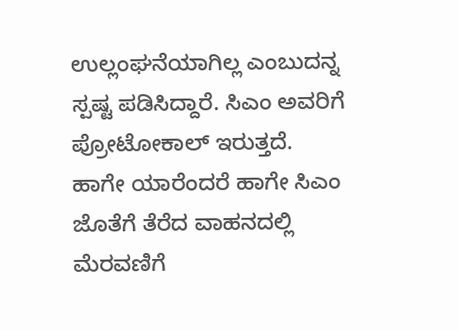ಉಲ್ಲಂಘನೆಯಾಗಿಲ್ಲ ಎಂಬುದನ್ನ ಸ್ಪಷ್ಟ ಪಡಿಸಿದ್ದಾರೆ. ಸಿಎಂ ಅವರಿಗೆ ಪ್ರೋಟೋಕಾಲ್ ಇರುತ್ತದೆ. ಹಾಗೇ ಯಾರೆಂದರೆ ಹಾಗೇ ಸಿಎಂ ಜೊತೆಗೆ ತೆರೆದ ವಾಹನದಲ್ಲಿ ಮೆರವಣಿಗೆ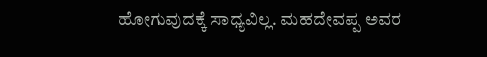ಹೋಗುವುದಕ್ಕೆ ಸಾಧ್ಯವಿಲ್ಲ. ಮಹದೇವಪ್ಪ ಅವರ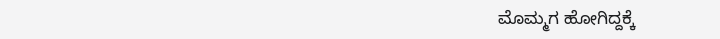ಮೊಮ್ಮಗ ಹೋಗಿದ್ದಕ್ಕೆ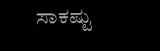ಸಾಕಷ್ಟು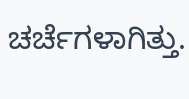ಚರ್ಚೆಗಳಾಗಿತ್ತು.